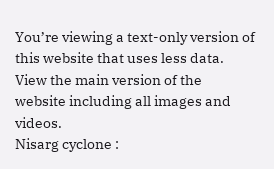You’re viewing a text-only version of this website that uses less data. View the main version of the website including all images and videos.
Nisarg cyclone :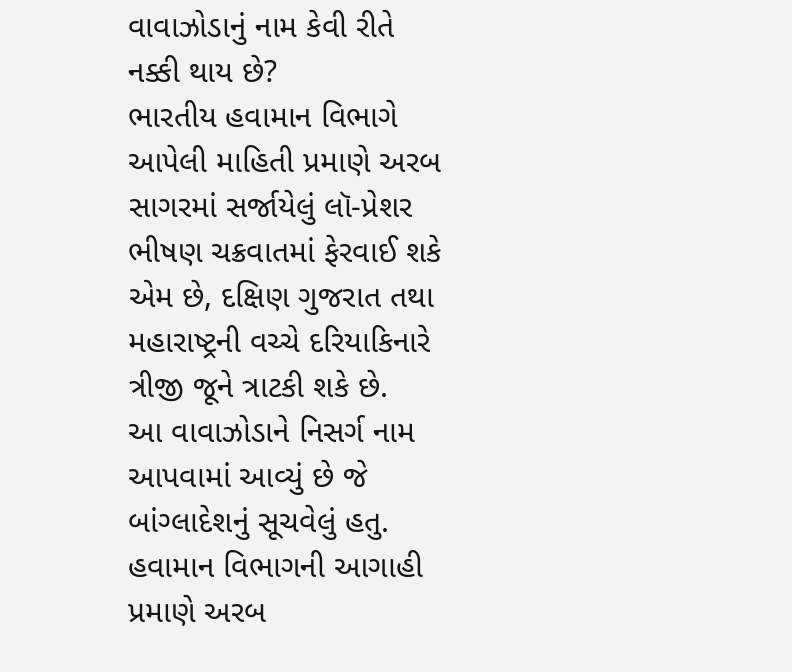વાવાઝોડાનું નામ કેવી રીતે નક્કી થાય છે?
ભારતીય હવામાન વિભાગે આપેલી માહિતી પ્રમાણે અરબ સાગરમાં સર્જાયેલું લૉ-પ્રેશર ભીષણ ચક્રવાતમાં ફેરવાઈ શકે એમ છે, દક્ષિણ ગુજરાત તથા મહારાષ્ટ્રની વચ્ચે દરિયાકિનારે ત્રીજી જૂને ત્રાટકી શકે છે.
આ વાવાઝોડાને નિસર્ગ નામ આપવામાં આવ્યું છે જે બાંગ્લાદેશનું સૂચવેલું હતુ. હવામાન વિભાગની આગાહી પ્રમાણે અરબ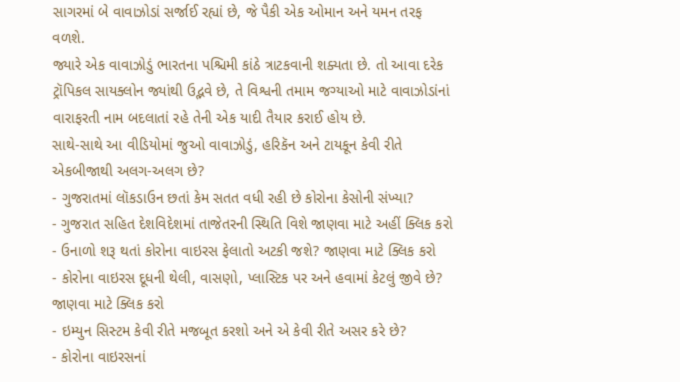સાગરમાં બે વાવાઝોડાં સર્જાઈ રહ્યાં છે, જે પૈકી એક ઓમાન અને યમન તરફ વળશે.
જ્યારે એક વાવાઝોડું ભારતના પશ્ચિમી કાંઠે ત્રાટકવાની શક્યતા છે. તો આવા દરેક ટ્રૉપિકલ સાયક્લોન જ્યાંથી ઉદ્ભવે છે, તે વિશ્વની તમામ જગ્યાઓ માટે વાવાઝોડાંનાં વારાફરતી નામ બદલાતાં રહે તેની એક યાદી તૈયાર કરાઈ હોય છે.
સાથે-સાથે આ વીડિયોમાં જુઓ વાવાઝોડું, હરિકૅન અને ટાયકૂન કેવી રીતે એકબીજાથી અલગ-અલગ છે?
- ગુજરાતમાં લૉકડાઉન છતાં કેમ સતત વધી રહી છે કોરોના કેસોની સંખ્યા?
- ગુજરાત સહિત દેશવિદેશમાં તાજેતરની સ્થિતિ વિશે જાણવા માટે અહીં ક્લિક કરો
- ઉનાળો શરૂ થતાં કોરોના વાઇરસ ફેલાતો અટકી જશે? જાણવા માટે ક્લિક કરો
- કોરોના વાઇરસ દૂધની થેલી, વાસણો, પ્લાસ્ટિક પર અને હવામાં કેટલું જીવે છે? જાણવા માટે ક્લિક કરો
- ઇમ્યુન સિસ્ટમ કેવી રીતે મજબૂત કરશો અને એ કેવી રીતે અસર કરે છે?
- કોરોના વાઇરસનાં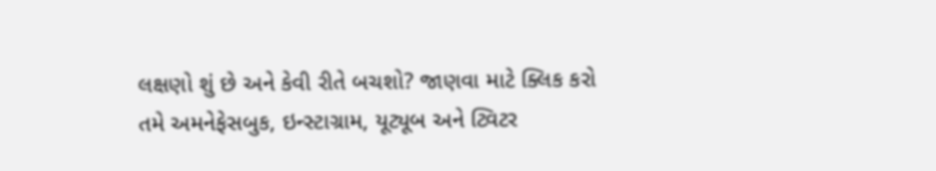લક્ષણો શું છે અને કેવી રીતે બચશો? જાણવા માટે ક્લિક કરો
તમે અમનેફેસબુક, ઇન્સ્ટાગ્રામ, યૂટ્યૂબ અને ટ્વિટર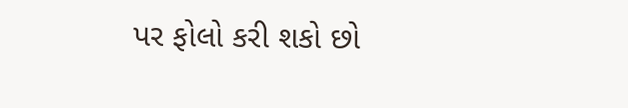પર ફોલો કરી શકો છો